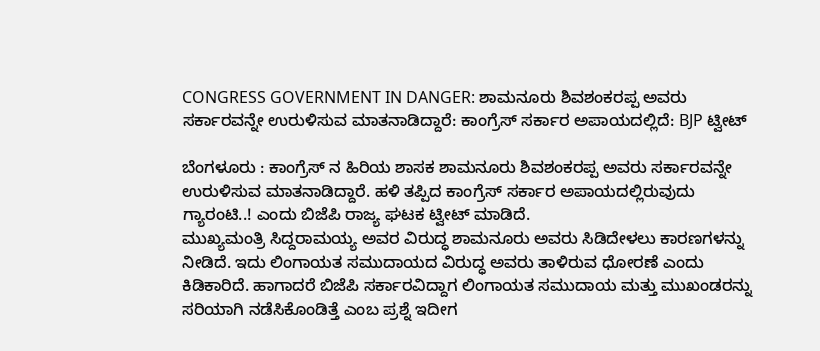CONGRESS GOVERNMENT IN DANGER: ಶಾಮನೂರು ಶಿವಶಂಕರಪ್ಪ ಅವರು ಸರ್ಕಾರವನ್ನೇ ಉರುಳಿಸುವ ಮಾತನಾಡಿದ್ದಾರೆ: ಕಾಂಗ್ರೆಸ್ ಸರ್ಕಾರ ಅಪಾಯದಲ್ಲಿದೆ: BJP ಟ್ವೀಟ್

ಬೆಂಗಳೂರು : ಕಾಂಗ್ರೆಸ್ ನ ಹಿರಿಯ ಶಾಸಕ ಶಾಮನೂರು ಶಿವಶಂಕರಪ್ಪ ಅವರು ಸರ್ಕಾರವನ್ನೇ ಉರುಳಿಸುವ ಮಾತನಾಡಿದ್ದಾರೆ. ಹಳಿ ತಪ್ಪಿದ ಕಾಂಗ್ರೆಸ್ ಸರ್ಕಾರ ಅಪಾಯದಲ್ಲಿರುವುದು ಗ್ಯಾರಂಟಿ..! ಎಂದು ಬಿಜೆಪಿ ರಾಜ್ಯ ಘಟಕ ಟ್ವೀಟ್ ಮಾಡಿದೆ.
ಮುಖ್ಯಮಂತ್ರಿ ಸಿದ್ದರಾಮಯ್ಯ ಅವರ ವಿರುದ್ಧ ಶಾಮನೂರು ಅವರು ಸಿಡಿದೇಳಲು ಕಾರಣಗಳನ್ನು ನೀಡಿದೆ. ಇದು ಲಿಂಗಾಯತ ಸಮುದಾಯದ ವಿರುದ್ಧ ಅವರು ತಾಳಿರುವ ಧೋರಣೆ ಎಂದು ಕಿಡಿಕಾರಿದೆ. ಹಾಗಾದರೆ ಬಿಜೆಪಿ ಸರ್ಕಾರವಿದ್ದಾಗ ಲಿಂಗಾಯತ ಸಮುದಾಯ ಮತ್ತು ಮುಖಂಡರನ್ನು ಸರಿಯಾಗಿ ನಡೆಸಿಕೊಂಡಿತ್ತೆ ಎಂಬ ಪ್ರಶ್ನೆ ಇದೀಗ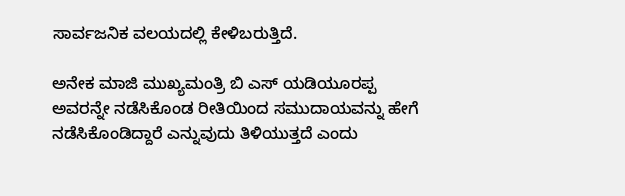ಸಾರ್ವಜನಿಕ ವಲಯದಲ್ಲಿ ಕೇಳಿಬರುತ್ತಿದೆ.

ಅನೇಕ ಮಾಜಿ ಮುಖ್ಯಮಂತ್ರಿ ಬಿ ಎಸ್ ಯಡಿಯೂರಪ್ಪ ಅವರನ್ನೇ ನಡೆಸಿಕೊಂಡ ರೀತಿಯಿಂದ ಸಮುದಾಯವನ್ನು ಹೇಗೆ ನಡೆಸಿಕೊಂಡಿದ್ದಾರೆ ಎನ್ನುವುದು ತಿಳಿಯುತ್ತದೆ ಎಂದು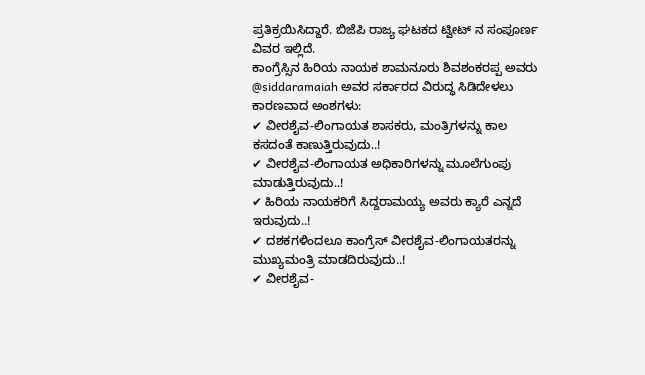ಪ್ರತಿಕ್ರಯಿಸಿದ್ದಾರೆ. ಬಿಜೆಪಿ ರಾಜ್ಯ ಘಟಕದ ಟ್ವೀಟ್ ನ ಸಂಪೂರ್ಣ ವಿವರ ಇಲ್ಲಿದೆ.
ಕಾಂಗ್ರೆಸ್ಸಿನ ಹಿರಿಯ ನಾಯಕ ಶಾಮನೂರು ಶಿವಶಂಕರಪ್ಪ ಅವರು @siddaramaiah ಅವರ ಸರ್ಕಾರದ ವಿರುದ್ಧ ಸಿಡಿದೇಳಲು ಕಾರಣವಾದ ಅಂಶಗಳು:
✔ ವೀರಶೈವ-ಲಿಂಗಾಯತ ಶಾಸಕರು, ಮಂತ್ರಿಗಳನ್ನು ಕಾಲ ಕಸದಂತೆ ಕಾಣುತ್ತಿರುವುದು..!
✔ ವೀರಶೈವ-ಲಿಂಗಾಯತ ಅಧಿಕಾರಿಗಳನ್ನು ಮೂಲೆಗುಂಪು ಮಾಡುತ್ತಿರುವುದು..!
✔ ಹಿರಿಯ ನಾಯಕರಿಗೆ ಸಿದ್ದರಾಮಯ್ಯ ಅವರು ಕ್ಯಾರೆ ಎನ್ನದೆ ಇರುವುದು..!
✔ ದಶಕಗಳಿಂದಲೂ ಕಾಂಗ್ರೆಸ್‌ ವೀರಶೈವ-ಲಿಂಗಾಯತರನ್ನು ಮುಖ್ಯಮಂತ್ರಿ ಮಾಡದಿರುವುದು..!
✔ ವೀರಶೈವ-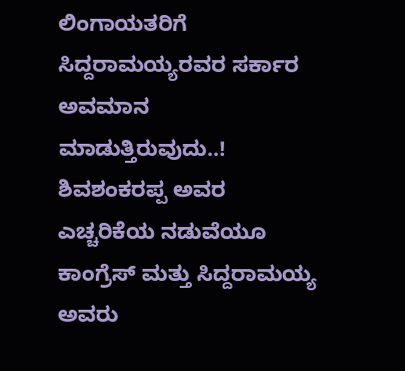ಲಿಂಗಾಯತರಿಗೆ ಸಿದ್ದರಾಮಯ್ಯರವರ ಸರ್ಕಾರ ಅವಮಾನ ಮಾಡುತ್ತಿರುವುದು..!
ಶಿವಶಂಕರಪ್ಪ ಅವರ ಎಚ್ಚರಿಕೆಯ ನಡುವೆಯೂ ಕಾಂಗ್ರೆಸ್‌ ಮತ್ತು ಸಿದ್ದರಾಮಯ್ಯ ಅವರು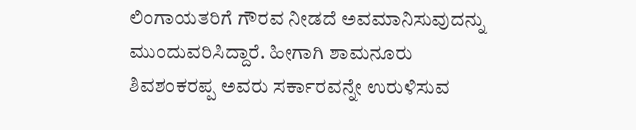ಲಿಂಗಾಯತರಿಗೆ ಗೌರವ ನೀಡದೆ ಅವಮಾನಿಸುವುದನ್ನು ಮುಂದುವರಿಸಿದ್ದಾರೆ. ಹೀಗಾಗಿ ಶಾಮನೂರು ಶಿವಶಂಕರಪ್ಪ ಅವರು ಸರ್ಕಾರವನ್ನೇ ಉರುಳಿಸುವ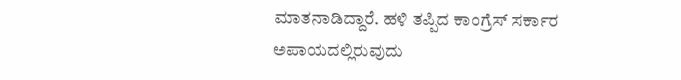ಮಾತನಾಡಿದ್ದಾರೆ. ಹಳಿ ತಪ್ಪಿದ ಕಾಂಗ್ರೆಸ್ ಸರ್ಕಾರ ಅಪಾಯದಲ್ಲಿರುವುದು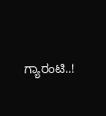ಗ್ಯಾರಂಟಿ..!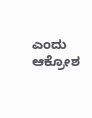ಎಂದು ಆಕ್ರೋಶ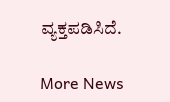ವ್ಯಕ್ತಪಡಿಸಿದೆ.

More News